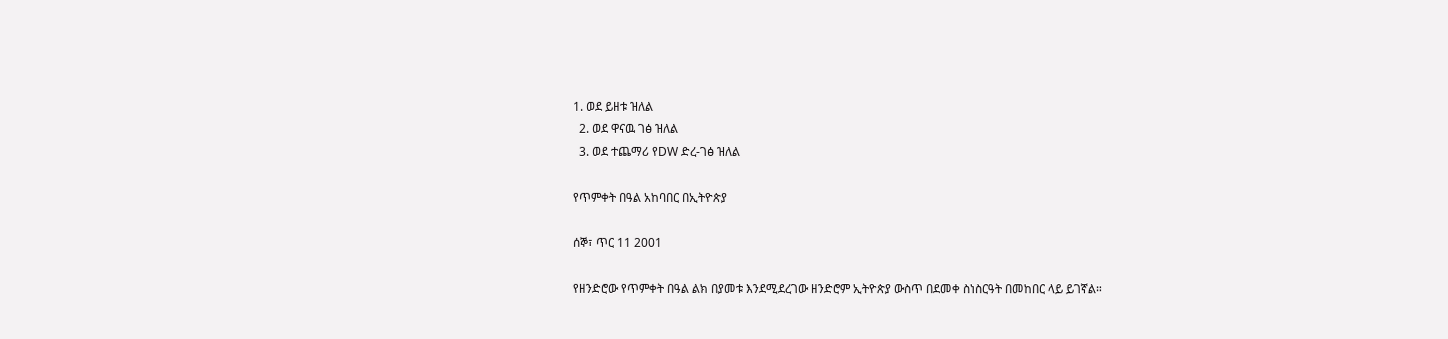1. ወደ ይዘቱ ዝለል
  2. ወደ ዋናዉ ገፅ ዝለል
  3. ወደ ተጨማሪ የDW ድረ-ገፅ ዝለል

የጥምቀት በዓል አከባበር በኢትዮጵያ

ሰኞ፣ ጥር 11 2001

የዘንድሮው የጥምቀት በዓል ልክ በያመቱ እንደሚደረገው ዘንድሮም ኢትዮጵያ ውስጥ በደመቀ ስነስርዓት በመከበር ላይ ይገኛል።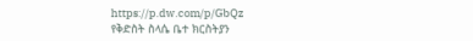https://p.dw.com/p/GbQz
የቅድስት ስላሴ ቤተ ክርስትያን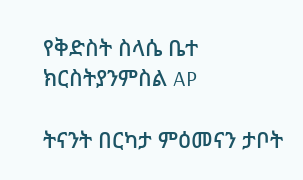የቅድስት ስላሴ ቤተ ክርስትያንምስል AP

ትናንት በርካታ ምዕመናን ታቦት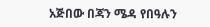አጅበው በጃን ሜዳ የበዓሉን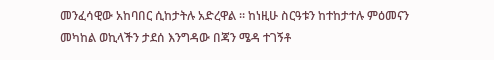መንፈሳዊው አከባበር ሲከታትሉ አድረዋል ። ከነዚሁ ስርዓቱን ከተከታተሉ ምዕመናን መካከል ወኪላችን ታደሰ እንግዳው በጃን ሜዳ ተገኝቶ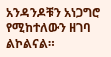አንዳንዶቹን አነጋግሮ የሚከተለውን ዘገባ ልኮልናል።